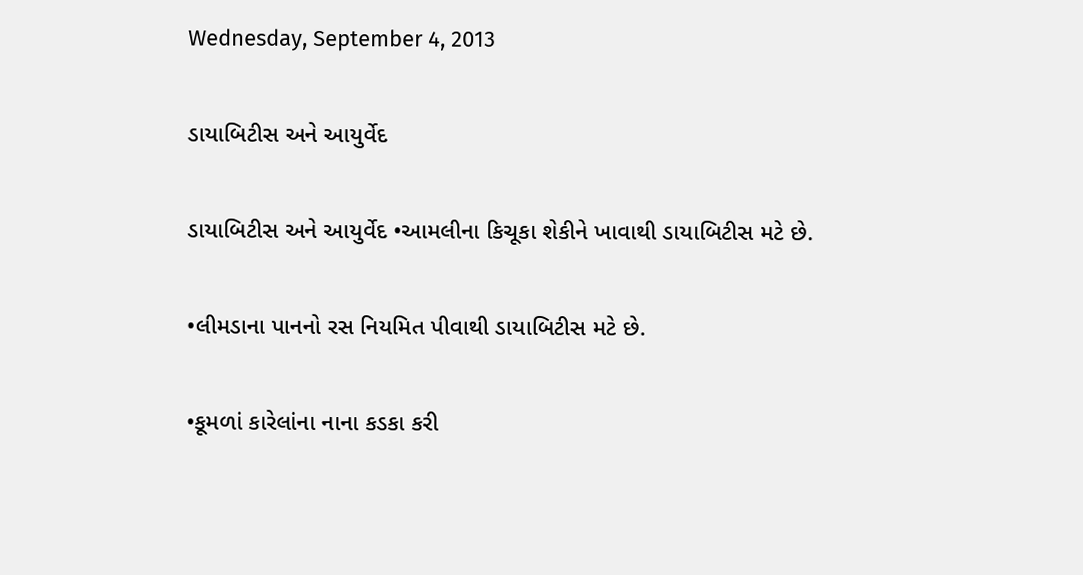Wednesday, September 4, 2013

ડાયાબિટીસ અને આયુર્વેદ

ડાયાબિટીસ અને આયુર્વેદ •આમલીના કિચૂકા શેકીને ખાવાથી ડાયાબિટીસ મટે છે.

•લીમડાના પાનનો રસ નિયમિત પીવાથી ડાયાબિટીસ મટે છે.

•કૂમળાં કારેલાંના નાના કડકા કરી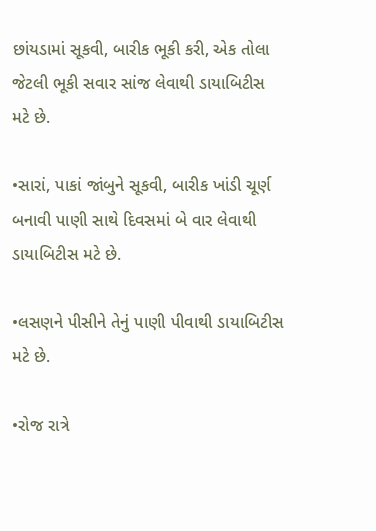છાંયડામાં સૂકવી, બારીક ભૂકી કરી, એક તોલા જેટલી ભૂકી સવાર સાંજ લેવાથી ડાયાબિટીસ મટે છે.

•સારાં, પાકાં જાંબુને સૂકવી, બારીક ખાંડી ચૂર્ણ બનાવી પાણી સાથે દિવસમાં બે વાર લેવાથી ડાયાબિટીસ મટે છે.

•લસણને પીસીને તેનું પાણી પીવાથી ડાયાબિટીસ મટે છે.

•રોજ રાત્રે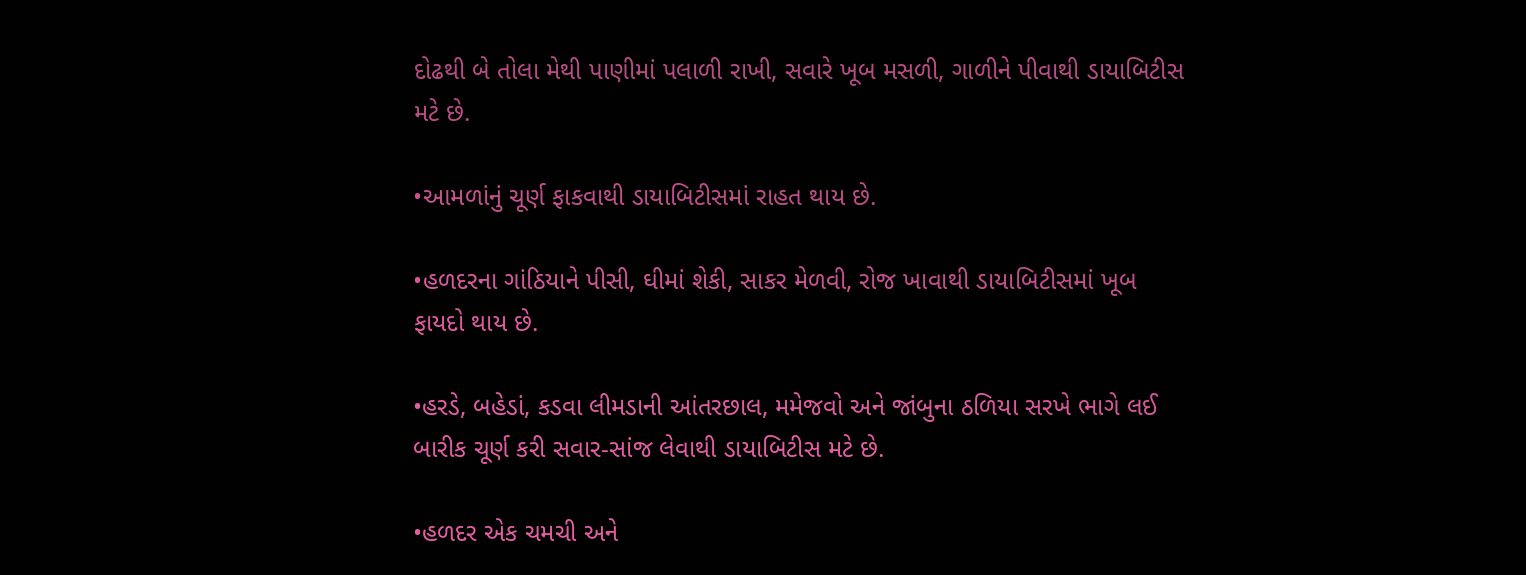દોઢથી બે તોલા મેથી પાણીમાં પલાળી રાખી, સવારે ખૂબ મસળી, ગાળીને પીવાથી ડાયાબિટીસ મટે છે.

•આમળાંનું ચૂર્ણ ફાકવાથી ડાયાબિટીસમાં રાહત થાય છે.

•હળદરના ગાંઠિયાને પીસી, ઘીમાં શેકી, સાકર મેળવી, રોજ ખાવાથી ડાયાબિટીસમાં ખૂબ ફાયદો થાય છે.

•હરડે, બહેડાં, કડવા લીમડાની આંતરછાલ, મમેજવો અને જાંબુના ઠળિયા સરખે ભાગે લઈ બારીક ચૂર્ણ કરી સવાર-સાંજ લેવાથી ડાયાબિટીસ મટે છે.

•હળદર એક ચમચી અને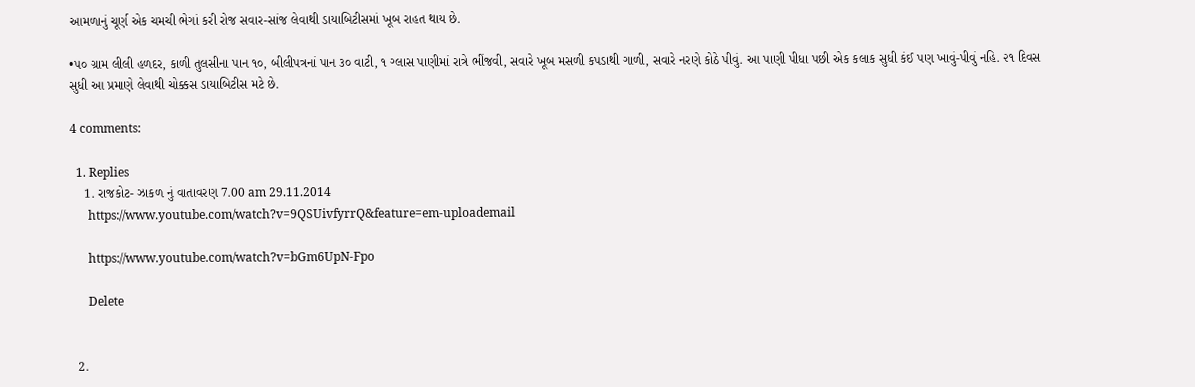આમળાનું ચૂર્ણ એક ચમચી ભેગાં કરી રોજ સવાર-સાંજ લેવાથી ડાયાબિટીસમાં ખૂબ રાહત થાય છે.

•૫૦ ગ્રામ લીલી હળદર, કાળી તુલસીના પાન ૧૦, બીલીપત્રનાં પાન ૩૦ વાટી, ૧ ગ્‍લાસ પાણીમાં રાત્રે ભીંજવી, સવારે ખૂબ મસળી કપડાથી ગાળી, સવારે નરણે કોઠે પીવું. આ પાણી પીધા પછી એક કલાક સુધી કંઈ પણ ખાવું-પીવું નહિ. ૨૧ દિવસ સુધી આ પ્રમાણે લેવાથી ચોક્કસ ડાયાબિટીસ મટે છે.

4 comments:

  1. Replies
    1. રાજકોટ- ઝાકળ નું વાતાવરણ 7.00 am 29.11.2014
      https://www.youtube.com/watch?v=9QSUivfyrrQ&feature=em-uploademail

      https://www.youtube.com/watch?v=bGm6UpN-Fpo

      Delete


  2.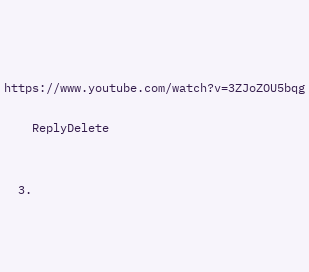https://www.youtube.com/watch?v=3ZJoZOU5bqg

    ReplyDelete


  3.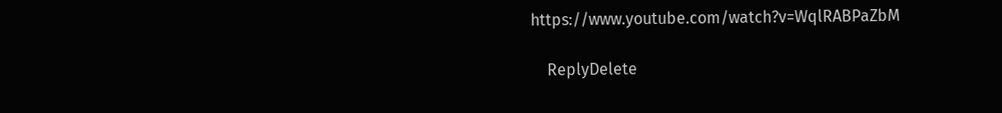https://www.youtube.com/watch?v=WqlRABPaZbM

    ReplyDelete